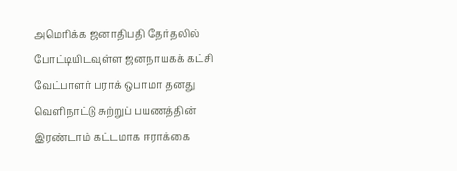அமெரிக்க ஜனாதிபதி தேர்தலில் போட்டியிடவுள்ள ஜனநாயகக் கட்சி வேட்பாளர் பராக் ஒபாமா தனது வெளிநாட்டு சுற்றுப் பயணத்தின் இரண்டாம் கட்டமாக ஈராக்கை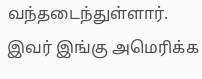வந்தடைந்துள்ளார்.
இவர் இங்கு அமெரிக்க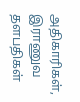அதிகாரிகள், இராணுவ தளபதிகள்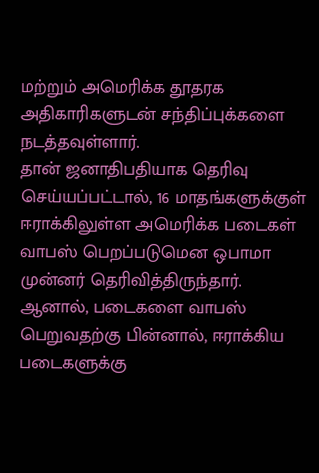மற்றும் அமெரிக்க தூதரக அதிகாரிகளுடன் சந்திப்புக்களை நடத்தவுள்ளார்.
தான் ஜனாதிபதியாக தெரிவு செய்யப்பட்டால், 16 மாதங்களுக்குள் ஈராக்கிலுள்ள அமெரிக்க படைகள் வாபஸ் பெறப்படுமென ஒபாமா முன்னர் தெரிவித்திருந்தார்.
ஆனால், படைகளை வாபஸ் பெறுவதற்கு பின்னால், ஈராக்கிய படைகளுக்கு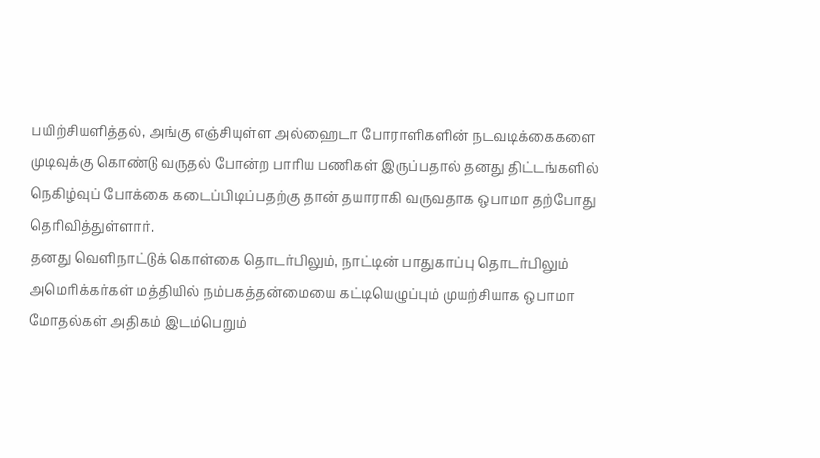பயிற்சியளித்தல், அங்கு எஞ்சியுள்ள அல்ஹைடா போராளிகளின் நடவடிக்கைகளை முடிவுக்கு கொண்டு வருதல் போன்ற பாரிய பணிகள் இருப்பதால் தனது திட்டங்களில் நெகிழ்வுப் போக்கை கடைப்பிடிப்பதற்கு தான் தயாராகி வருவதாக ஒபாமா தற்போது தெரிவித்துள்ளார்.
தனது வெளிநாட்டுக் கொள்கை தொடர்பிலும், நாட்டின் பாதுகாப்பு தொடர்பிலும் அமெரிக்கர்கள் மத்தியில் நம்பகத்தன்மையை கட்டியெழுப்பும் முயற்சியாக ஒபாமா மோதல்கள் அதிகம் இடம்பெறும்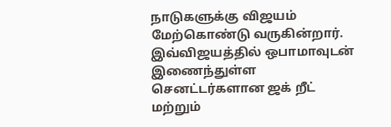நாடுகளுக்கு விஜயம் மேற்கொண்டு வருகின்றார்.
இவ்விஜயத்தில் ஒபாமாவுடன் இணைந்துள்ள செனட்டர்களான ஜக் றீட் மற்றும்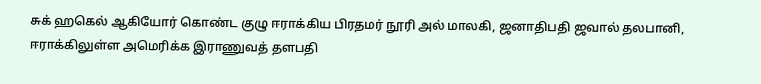சுக் ஹகெல் ஆகியோர் கொண்ட குழு ஈராக்கிய பிரதமர் நூரி அல் மாலகி, ஜனாதிபதி ஜவால் தலபானி, ஈராக்கிலுள்ள அமெரிக்க இராணுவத் தளபதி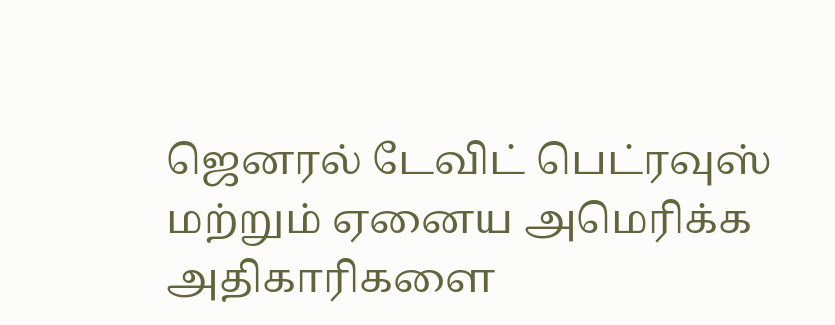ஜெனரல் டேவிட் பெட்ரவுஸ் மற்றும் ஏனைய அமெரிக்க அதிகாரிகளை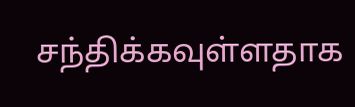சந்திக்கவுள்ளதாக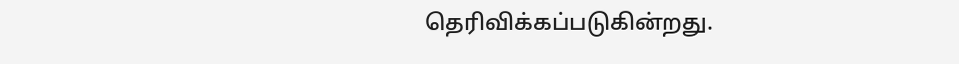தெரிவிக்கப்படுகின்றது.